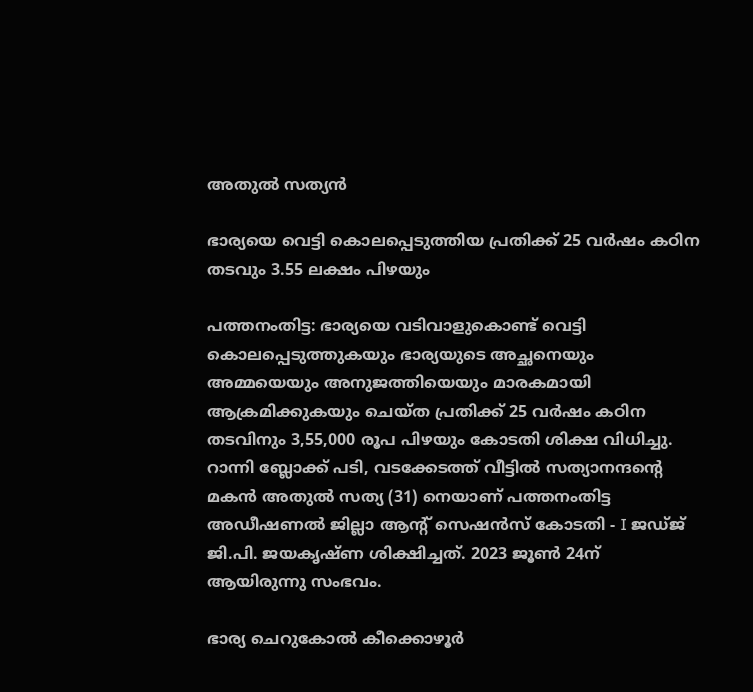അതുൽ സത്യൻ

ഭാര്യയെ വെട്ടി കൊലപ്പെടുത്തിയ പ്രതിക്ക് 25 വർഷം കഠിന തടവും 3.55 ലക്ഷം പിഴയും

പത്തനംതിട്ട: ഭാര്യയെ വടിവാളുകൊണ്ട് വെട്ടി കൊലപ്പെടുത്തുകയും ഭാര്യയുടെ അച്ഛനെയും അമ്മയെയും അനുജത്തിയെയും മാരകമായി ആക്രമിക്കുകയും ചെയ്ത പ്രതിക്ക് 25 വർഷം കഠിന തടവിനും 3,55,000 രൂപ പിഴയും കോടതി ശിക്ഷ വിധിച്ചു. റാന്നി ബ്ലോക്ക് പടി, വടക്കേടത്ത് വീട്ടിൽ സത്യാനന്ദന്‍റെ മകൻ അതുൽ സത്യ (31) നെയാണ് പത്തനംതിട്ട അഡീഷണൽ ജില്ലാ ആന്‍റ് സെഷൻസ് കോടതി - I ജഡ്ജ് ജി.പി. ജയകൃഷ്ണ ശിക്ഷിച്ചത്. 2023 ജൂൺ 24ന് ആയിരുന്നു സംഭവം.

ഭാര്യ ചെറുകോൽ കീക്കൊഴൂർ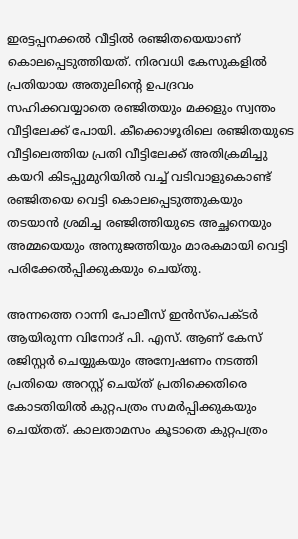ഇരട്ടപ്പനക്കൽ വീട്ടിൽ രഞ്ജിതയെയാണ് കൊലപ്പെടുത്തിയത്. നിരവധി കേസുകളിൽ പ്രതിയായ അതുലിന്റെ ഉപദ്രവം സഹിക്കവയ്യാതെ രഞ്ജിതയും മക്കളും സ്വന്തം വീട്ടിലേക്ക് പോയി. കീക്കൊഴൂരിലെ രഞ്ജിതയുടെ വീട്ടിലെത്തിയ പ്രതി വീട്ടിലേക്ക് അതിക്രമിച്ചു കയറി കിടപ്പുമുറിയിൽ വച്ച് വടിവാളുകൊണ്ട് രഞ്ജിതയെ വെട്ടി കൊലപ്പെടുത്തുകയും തടയാൻ ശ്രമിച്ച രഞ്ജിത്തിയുടെ അച്ഛനെയും അമ്മയെയും അനുജത്തിയും മാരകമായി വെട്ടി പരിക്കേൽപ്പിക്കുകയും ചെയ്തു.

അന്നത്തെ റാന്നി പോലീസ് ഇൻസ്പെക്ടർ ആയിരുന്ന വിനോദ് പി. എസ്. ആണ് കേസ് രജിസ്റ്റർ ചെയ്യുകയും അന്വേഷണം നടത്തി പ്രതിയെ അറസ്റ്റ് ചെയ്ത് പ്രതിക്കെതിരെ കോടതിയിൽ കുറ്റപത്രം സമർപ്പിക്കുകയും ചെയ്തത്. കാലതാമസം കൂടാതെ കുറ്റപത്രം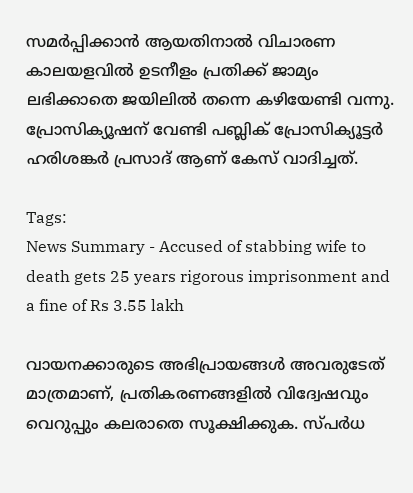സമർപ്പിക്കാൻ ആയതിനാൽ വിചാരണ കാലയളവിൽ ഉടനീളം പ്രതിക്ക് ജാമ്യം ലഭിക്കാതെ ജയിലിൽ തന്നെ കഴിയേണ്ടി വന്നു. പ്രോസിക്യൂഷന് വേണ്ടി പബ്ലിക് പ്രോസിക്യൂട്ടർ ഹരിശങ്കർ പ്രസാദ് ആണ് കേസ് വാദിച്ചത്.

Tags:
News Summary - Accused of stabbing wife to death gets 25 years rigorous imprisonment and a fine of Rs 3.55 lakh

വായനക്കാരുടെ അഭിപ്രായങ്ങള്‍ അവരുടേത് മാത്രമാണ്, പ്രതികരണങ്ങളിൽ വിദ്വേഷവും വെറുപ്പും കലരാതെ സൂക്ഷിക്കുക. സ്പർധ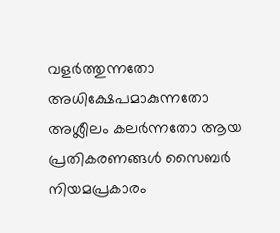വളർത്തുന്നതോ അധിക്ഷേപമാകുന്നതോ അശ്ലീലം കലർന്നതോ ആയ പ്രതികരണങ്ങൾ സൈബർ നിയമപ്രകാരം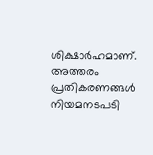ശിക്ഷാർഹമാണ്. അത്തരം പ്രതികരണങ്ങൾ നിയമനടപടി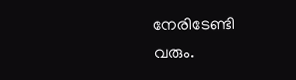നേരിടേണ്ടി വരും.